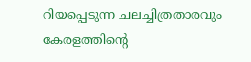റിയപ്പെടുന്ന ചലച്ചിത്രതാരവും കേരളത്തിന്റെ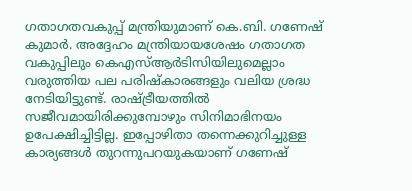ഗതാഗതവകുപ്പ് മന്ത്രിയുമാണ് കെ.ബി. ഗണേഷ് കുമാർ. അദ്ദേഹം മന്ത്രിയായശേഷം ഗതാഗത വകുപ്പിലും കെഎസ്ആർടിസിയിലുമെല്ലാം വരുത്തിയ പല പരിഷ്‌കാരങ്ങളും വലിയ ശ്രദ്ധ നേടിയിട്ടുണ്ട്. രാഷ്ട്രീയത്തിൽ സജീവമായിരിക്കുമ്പോഴും സിനിമാഭിനയം  ഉപേക്ഷിച്ചിട്ടില്ല. ഇപ്പോഴിതാ തന്നെക്കുറിച്ചുള്ള കാര്യങ്ങൾ തുറന്നുപറയുകയാണ് ഗണേഷ്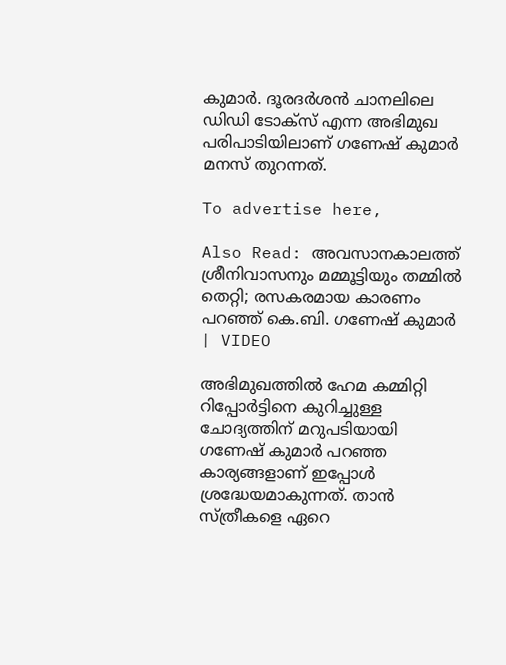കുമാർ. ദൂരദർശൻ ചാനലിലെ ഡിഡി ടോക്‌സ് എന്ന അഭിമുഖ പരിപാടിയിലാണ് ഗണേഷ് കുമാർ മനസ് തുറന്നത്.

To advertise here,

Also Read: അവസാനകാലത്ത് ശ്രീനിവാസനും മമ്മൂട്ടിയും തമ്മിൽ തെറ്റി; രസകരമായ കാരണം പറഞ്ഞ് കെ.ബി. ഗണേഷ് കുമാർ | VIDEO

അഭിമുഖത്തിൽ ഹേമ കമ്മിറ്റി റിപ്പോർട്ടിനെ കുറിച്ചുള്ള ചോദ്യത്തിന് മറുപടിയായി ഗണേഷ് കുമാർ പറഞ്ഞ കാര്യങ്ങളാണ് ഇപ്പോൾ ശ്രദ്ധേയമാകുന്നത്. താൻ സ്ത്രീകളെ ഏറെ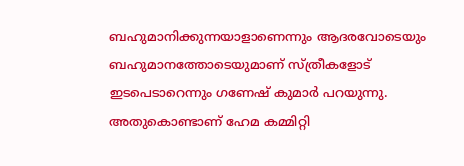ബഹുമാനിക്കുന്നയാളാണെന്നും ആദരവോടെയും ബഹുമാനത്തോടെയുമാണ് സ്ത്രീകളോട് ഇടപെടാറെന്നും ഗണേഷ് കുമാർ പറയുന്നു. അതുകൊണ്ടാണ് ഹേമ കമ്മിറ്റി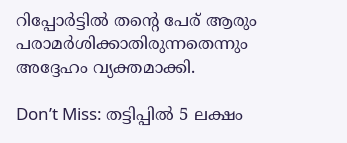റിപ്പോർട്ടിൽ തന്റെ പേര് ആരും പരാമർശിക്കാതിരുന്നതെന്നും അദ്ദേഹം വ്യക്തമാക്കി.

Don’t Miss: തട്ടിപ്പിൽ 5 ലക്ഷം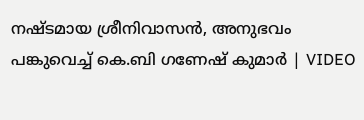നഷ്ടമായ ശ്രീനിവാസൻ, അനുഭവം പങ്കുവെച്ച് കെ.ബി ഗണേഷ് കുമാർ | VIDEO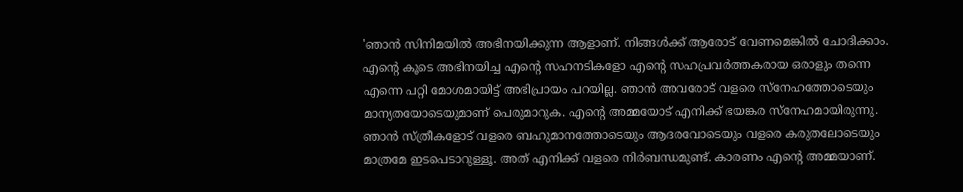'ഞാൻ സിനിമയിൽ അഭിനയിക്കുന്ന ആളാണ്. നിങ്ങൾക്ക് ആരോട് വേണമെങ്കിൽ ചോദിക്കാം. എന്റെ കൂടെ അഭിനയിച്ച എന്റെ സഹനടികളോ എന്റെ സഹപ്രവർത്തകരായ ഒരാളും തന്നെ എന്നെ പറ്റി മോശമായിട്ട് അഭിപ്രായം പറയില്ല. ഞാൻ അവരോട് വളരെ സ്‌നേഹത്തോടെയും മാന്യതയോടെയുമാണ് പെരുമാറുക. എന്റെ അമ്മയോട് എനിക്ക് ഭയങ്കര സ്‌നേഹമായിരുന്നു. ഞാൻ സ്ത്രീകളോട് വളരെ ബഹുമാനത്തോടെയും ആദരവോടെയും വളരെ കരുതലോടെയും മാത്രമേ ഇടപെടാറുള്ളൂ. അത് എനിക്ക് വളരെ നിർബന്ധമുണ്ട്. കാരണം എന്റെ അമ്മയാണ്.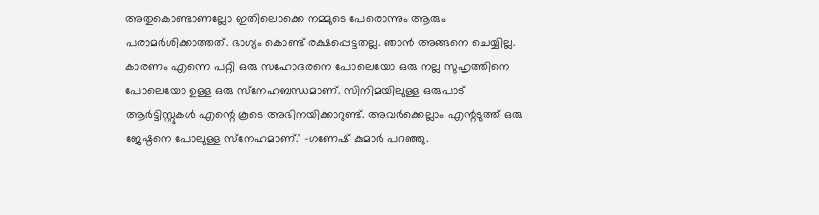അതുകൊണ്ടാണല്ലോ ഇതിലൊക്കെ നമ്മുടെ പേരൊന്നും ആരും പരാമർശിക്കാത്തത്. ഭാഗ്യം കൊണ്ട് രക്ഷപ്പെട്ടതല്ല. ഞാൻ അങ്ങനെ ചെയ്യില്ല. കാരണം എന്നെ പറ്റി ഒരു സഹോദരനെ പോലെയോ ഒരു നല്ല സുഹൃത്തിനെ പോലെയോ ഉള്ള ഒരു സ്‌നേഹബന്ധമാണ്. സിനിമയിലുള്ള ഒരുപാട് ആർട്ടിസ്റ്റുകൾ എന്റെ കൂടെ അഭിനയിക്കാറുണ്ട്. അവർക്കെല്ലാം എന്റടുത്ത് ഒരു ജേഷ്ഠനെ പോലുള്ള സ്‌നേഹമാണ്.' -ഗണേഷ് കുമാർ പറഞ്ഞു.